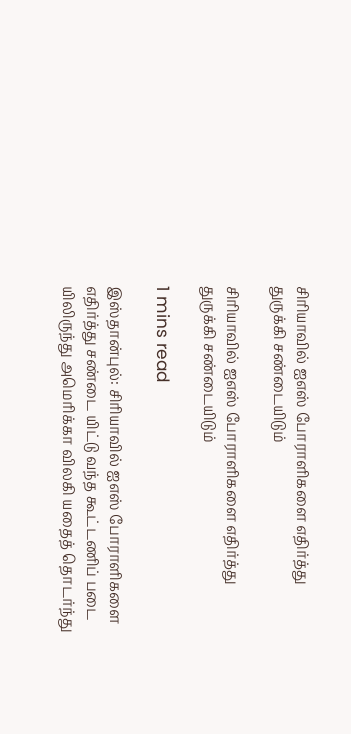சிரியாவில் ஐஎஸ் போராளிகளை எதிர்த்து துருக்கி சண்டையிடும்

சிரியாவில் ஐஎஸ் போராளிகளை எதிர்த்து துருக்கி சண்டையிடும்

1 mins read

இஸ்தான்புல்: சிரியாவில் ஐஎஸ் போராளிகளை எதிர்த்து சண்டை யிட்டு வந்த கூட்டணிப் படை யிலிருந்து அமெரிக்கா விலகி யதைத் தொடர்ந்து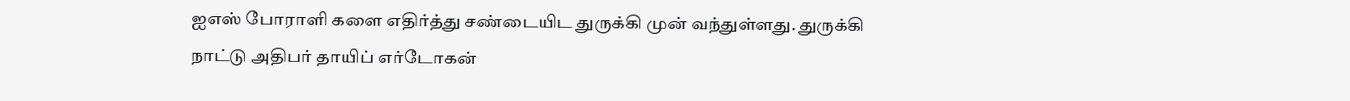ஐஎஸ் போராளி களை எதிர்த்து சண்டையிட துருக்கி முன் வந்துள்ளது. துருக்கி நாட்டு அதிபர் தாயிப் எர்டோகன்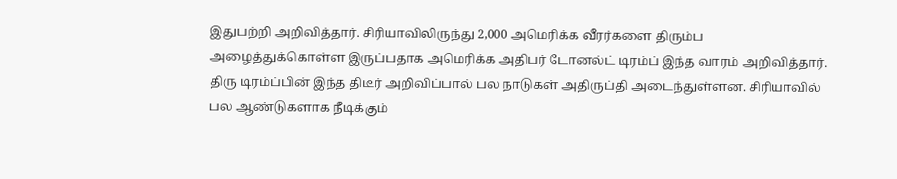இதுபற்றி அறிவித்தார். சிரியாவிலிருந்து 2,000 அமெரிக்க வீரர்களை திரும்ப அழைத்துக்கொள்ள இருப்பதாக அமெரிக்க அதிபர் டோனல்ட் டிரம்ப் இந்த வாரம் அறிவித்தார். திரு டிரம்ப்பின் இந்த திடீர் அறிவிப்பால் பல நாடுகள் அதிருப்தி அடைந்துள்ளன. சிரியாவில் பல ஆண்டுகளாக நீடிக்கும்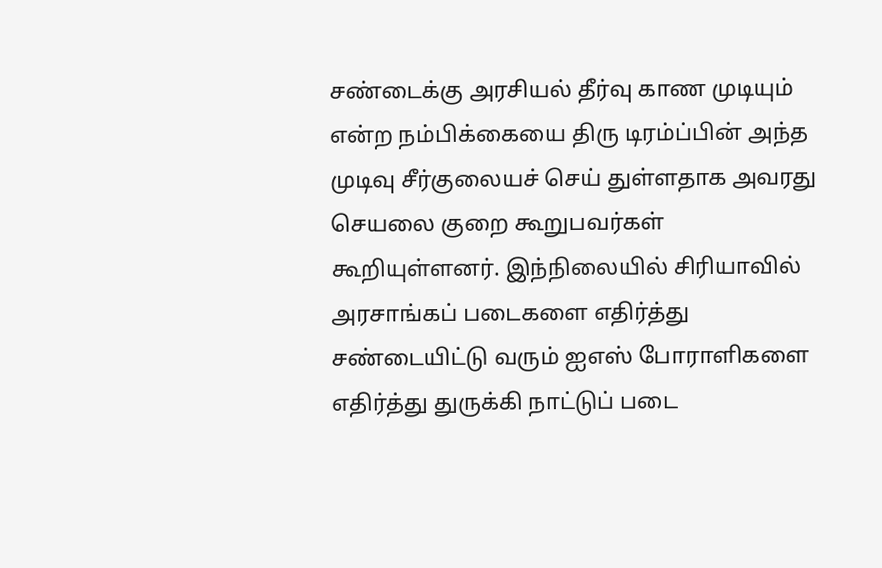சண்டைக்கு அரசியல் தீர்வு காண முடியும் என்ற நம்பிக்கையை திரு டிரம்ப்பின் அந்த முடிவு சீர்குலையச் செய் துள்ளதாக அவரது செயலை குறை கூறுபவர்கள் கூறியுள்ளனர். இந்நிலையில் சிரியாவில் அரசாங்கப் படைகளை எதிர்த்து சண்டையிட்டு வரும் ஐஎஸ் போராளிகளை எதிர்த்து துருக்கி நாட்டுப் படை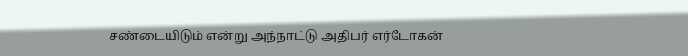சண்டையிடும் என்று அந்நாட்டு அதிபர் எர்டோகன்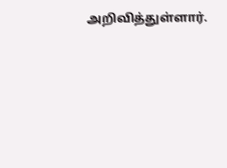அறிவித்துள்ளார்.